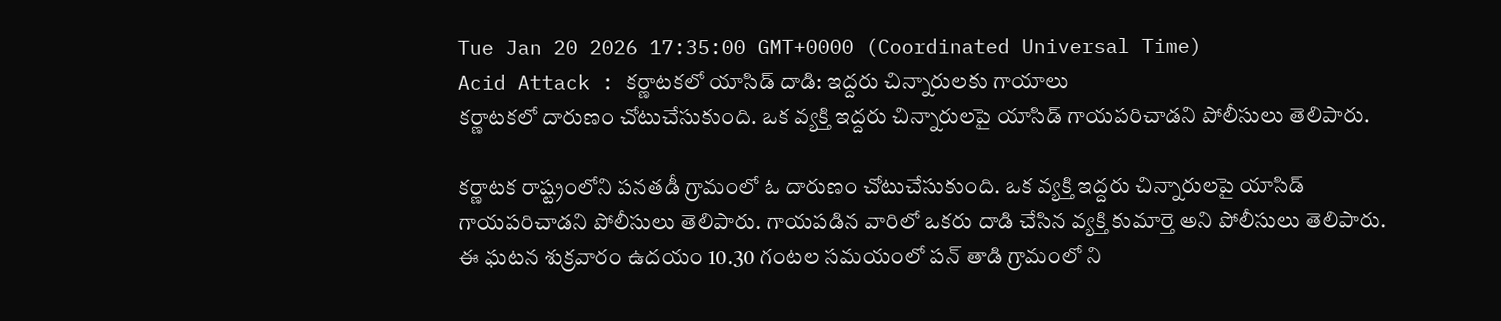Tue Jan 20 2026 17:35:00 GMT+0000 (Coordinated Universal Time)
Acid Attack : కర్ణాటకలో యాసిడ్ దాడి: ఇద్దరు చిన్నారులకు గాయాలు
కర్ణాటకలో దారుణం చోటుచేసుకుంది. ఒక వ్యక్తి ఇద్దరు చిన్నారులపై యాసిడ్ గాయపరిచాడని పోలీసులు తెలిపారు.

కర్ణాటక రాష్ట్రంలోని పనతడీ గ్రామంలో ఓ దారుణం చోటుచేసుకుంది. ఒక వ్యక్తి ఇద్దరు చిన్నారులపై యాసిడ్ గాయపరిచాడని పోలీసులు తెలిపారు. గాయపడిన వారిలో ఒకరు దాడి చేసిన వ్యక్తి కుమార్తె అని పోలీసులు తెలిపారు. ఈ ఘటన శుక్రవారం ఉదయం 10.30 గంటల సమయంలో పన్ తాడి గ్రామంలో ని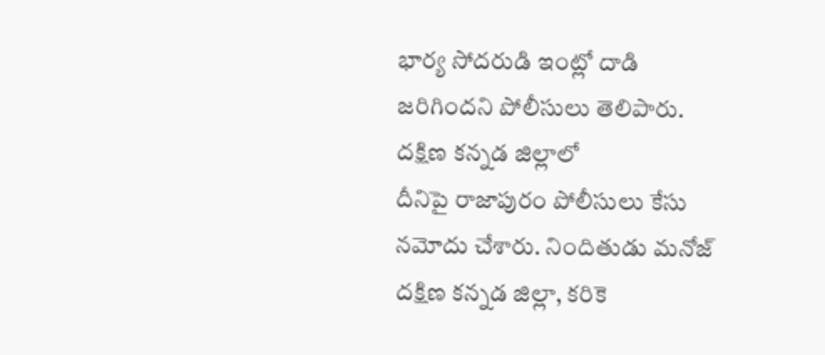భార్య సోదరుడి ఇంట్లో దాడి జరిగిందని పోలీసులు తెలిపారు.
దక్షిణ కన్నడ జిల్లాలో
దీనిపై రాజాపురం పోలీసులు కేసు నమోదు చేశారు. నిందితుడు మనోజ్ దక్షిణ కన్నడ జిల్లా, కరికె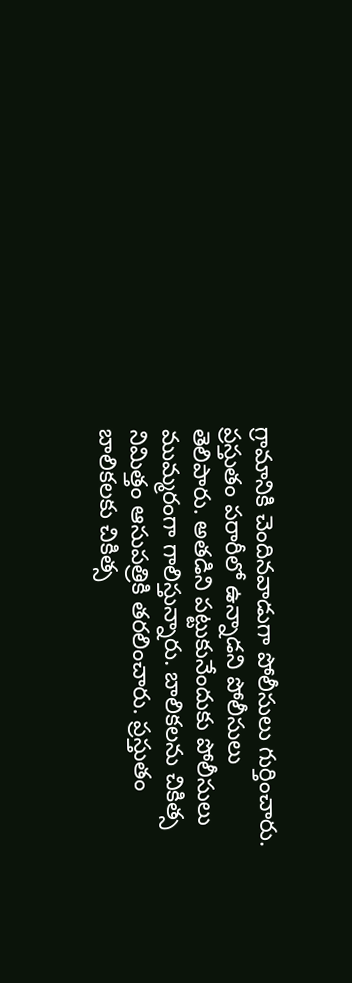గ్రామానికి చెందినవాడుగా పోలీసులు గుర్తించారు. ప్రస్తుతం పరారీలో ఉన్నాడని పోలీసులు తెలిపారు. అతడిని పట్టుకునేందుకు పోలీసులు ముమ్మరంగా గాలిస్తున్నారు. బాలికలను చికిత్స నిమిత్తం ఆసుపత్రికి తరలించారు. ప్రస్తుతం బాలికలకు చికిత్స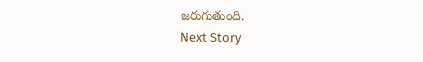జరుగుతుంది.
Next Story